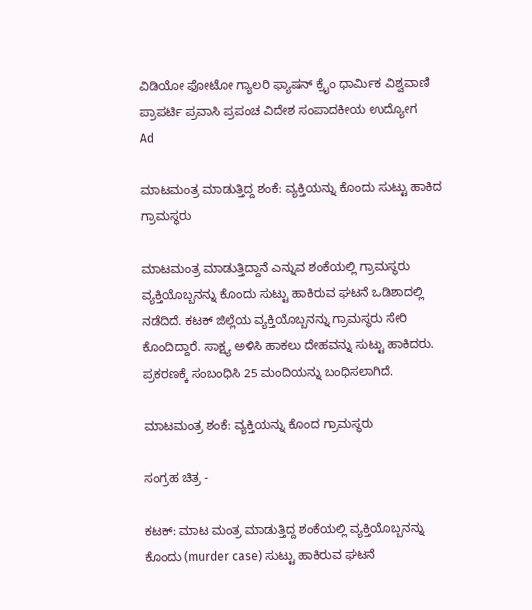ವಿಡಿಯೋ ಫೋಟೋ ಗ್ಯಾಲರಿ ಫ್ಯಾಷನ್ ಕ್ರೈಂ ಧಾರ್ಮಿಕ ವಿಶ್ವವಾಣಿ ಪ್ರಾಪರ್ಟಿ ಪ್ರವಾಸಿ ಪ್ರಪಂಚ ವಿದೇಶ ಸಂಪಾದಕೀಯ ಉದ್ಯೋಗ
Ad

ಮಾಟಮಂತ್ರ ಮಾಡುತ್ತಿದ್ದ ಶಂಕೆ: ವ್ಯಕ್ತಿಯನ್ನು ಕೊಂದು ಸುಟ್ಟು ಹಾಕಿದ ಗ್ರಾಮಸ್ಥರು

ಮಾಟಮಂತ್ರ ಮಾಡುತ್ತಿದ್ದಾನೆ ಎನ್ನುವ ಶಂಕೆಯಲ್ಲಿ ಗ್ರಾಮಸ್ಥರು ವ್ಯಕ್ತಿಯೊಬ್ಬನನ್ನು ಕೊಂದು ಸುಟ್ಟು ಹಾಕಿರುವ ಘಟನೆ ಒಡಿಶಾದಲ್ಲಿ ನಡೆದಿದೆ. ಕಟಕ್ ಜಿಲ್ಲೆಯ ವ್ಯಕ್ತಿಯೊಬ್ಬನನ್ನು ಗ್ರಾಮಸ್ಥರು ಸೇರಿ ಕೊಂದಿದ್ದಾರೆ. ಸಾಕ್ಷ್ಯ ಅಳಿಸಿ ಹಾಕಲು ದೇಹವನ್ನು ಸುಟ್ಟು ಹಾಕಿದರು. ಪ್ರಕರಣಕ್ಕೆ ಸಂಬಂಧಿಸಿ 25 ಮಂದಿಯನ್ನು ಬಂಧಿಸಲಾಗಿದೆ.

ಮಾಟಮಂತ್ರ ಶಂಕೆ: ವ್ಯಕ್ತಿಯನ್ನು ಕೊಂದ ಗ್ರಾಮಸ್ಥರು

ಸಂಗ್ರಹ ಚಿತ್ರ -

ಕಟಕ್: ಮಾಟ ಮಂತ್ರ ಮಾಡುತ್ತಿದ್ದ ಶಂಕೆಯಲ್ಲಿ ವ್ಯಕ್ತಿಯೊಬ್ಬನನ್ನು ಕೊಂದು (murder case) ಸುಟ್ಟು ಹಾಕಿರುವ ಘಟನೆ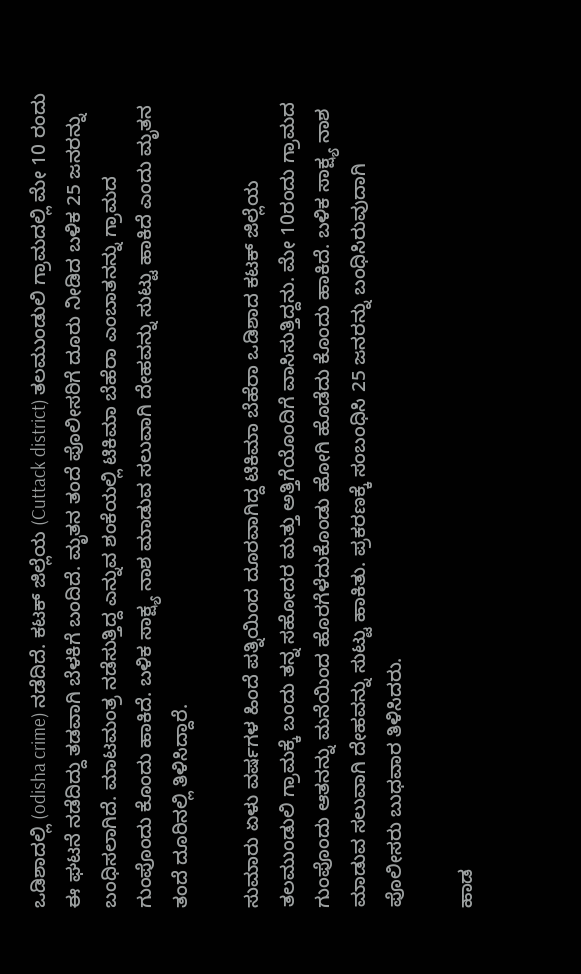ಒಡಿಶಾದಲ್ಲಿ (odisha crime) ನಡೆದಿದೆ. ಕಟಕ್ ಜಿಲ್ಲೆಯ (Cuttack district) ತಲಮುಂಡುಲಿ ಗ್ರಾಮದಲ್ಲಿ ಮೇ 10 ರಂದು ಈ ಘಟನೆ ನಡೆದಿದ್ದು ತಡವಾಗಿ ಬೆಳಕಿಗೆ ಬಂದಿದೆ. ಮೃತನ ತಂದೆ ಪೊಲೀಸರಿಗೆ ದೂರು ನೀಡಿದ ಬಳಿಕ 25 ಜನರನ್ನು ಬಂಧಿಸಲಾಗಿದೆ. ಮಾಟಮಂತ್ರ ನಡೆಸುತ್ತಿದ್ದ ಎನ್ನುವ ಶಂಕೆಯಲ್ಲಿ ಟಿಕಿಮಾ ಬೆಹೆರಾ ಎಂಬಾತನನ್ನು ಗ್ರಾಮದ ಗುಂಪೊಂದು ಕೊಂದು ಹಾಕಿದೆ. ಬಳಿಕ ಸಾಕ್ಷ್ಯ ನಾಶ ಮಾಡುವ ಸಲುವಾಗಿ ದೇಹವನ್ನು ಸುಟ್ಟು ಹಾಕಿದೆ ಎಂದು ಮೃತನ ತಂದೆ ದೂರಿನಲ್ಲಿ ತಿಳಿಸಿದ್ದಾರೆ.

ಸುಮಾರು ಏಳು ವರ್ಷಗಳ ಹಿಂದೆ ಪತ್ನಿಯಿಂದ ದೂರವಾಗಿದ್ದ ಟಿಕಿಮಾ ಬೆಹೆರಾ ಒಡಿಶಾದ ಕಟಕ್ ಜಿಲ್ಲೆಯ ತಲಮುಂಡುಲಿ ಗ್ರಾಮಕ್ಕೆ ಬಂದು ತನ್ನ ಸಹೋದರ ಮತ್ತು ಅತ್ತಿಗೆಯೊಂದಿಗೆ ವಾಸಿಸುತ್ತಿದ್ದನು. ಮೇ 10ರಂದು ಗ್ರಾಮದ ಗುಂಪೊಂದು ಆತನನ್ನು ಮನೆಯಿಂದ ಹೊರಗೆಳೆದುಕೊಂಡು ಹೋಗಿ ಹೊಡೆದು ಕೊಂದು ಹಾಕಿದೆ. ಬಳಿಕ ಸಾಕ್ಷ್ಯ ನಾಶ ಮಾಡುವ ಸಲುವಾಗಿ ದೇಹವನ್ನು ಸುಟ್ಟು ಹಾಕಿತು. ಪ್ರಕರಣಕ್ಕೆ ಸಂಬಂಧಿಸಿ 25 ಜನರನ್ನು ಬಂಧಿಸಿರುವುದಾಗಿ ಪೊಲೀಸರು ಬುಧವಾರ ತಿಳಿಸಿದರು.

ಹಾಡ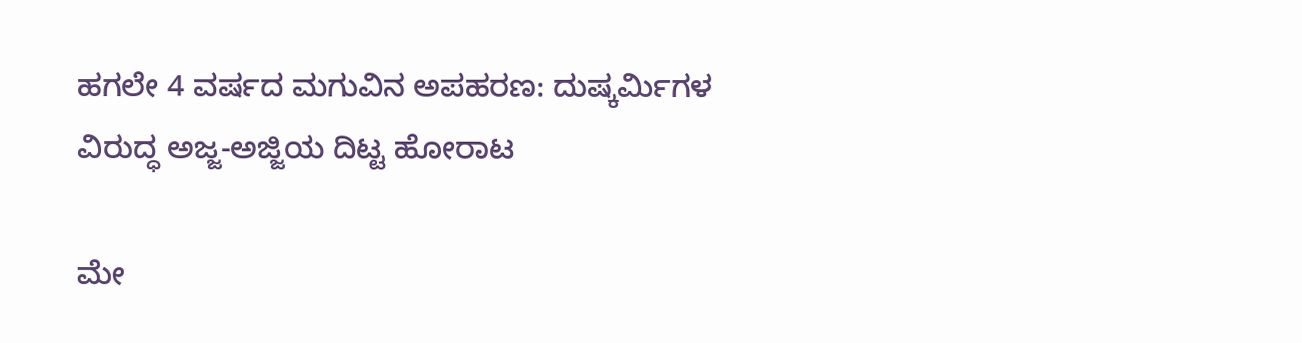ಹಗಲೇ 4 ವರ್ಷದ ಮಗುವಿನ ಅಪಹರಣ: ದುಷ್ಕರ್ಮಿಗಳ ವಿರುದ್ಧ ಅಜ್ಜ-ಅಜ್ಜಿಯ ದಿಟ್ಟ ಹೋರಾಟ

ಮೇ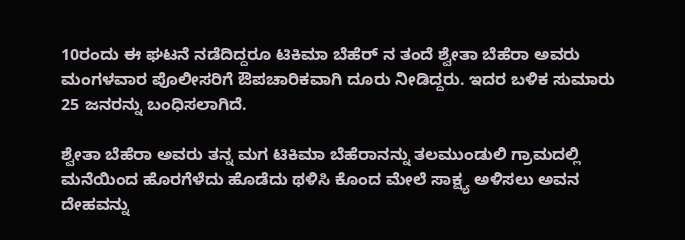10ರಂದು ಈ ಘಟನೆ ನಡೆದಿದ್ದರೂ ಟಿಕಿಮಾ ಬೆಹೆರ್ ನ ತಂದೆ ಶ್ವೇತಾ ಬೆಹೆರಾ ಅವರು ಮಂಗಳವಾರ ಪೊಲೀಸರಿಗೆ ಔಪಚಾರಿಕವಾಗಿ ದೂರು ನೀಡಿದ್ದರು. ಇದರ ಬಳಿಕ ಸುಮಾರು 25 ಜನರನ್ನು ಬಂಧಿಸಲಾಗಿದೆ.

ಶ್ವೇತಾ ಬೆಹೆರಾ ಅವರು ತನ್ನ ಮಗ ಟಿಕಿಮಾ ಬೆಹೆರಾನನ್ನು ತಲಮುಂಡುಲಿ ಗ್ರಾಮದಲ್ಲಿ ಮನೆಯಿಂದ ಹೊರಗೆಳೆದು ಹೊಡೆದು ಥಳಿಸಿ ಕೊಂದ ಮೇಲೆ ಸಾಕ್ಷ್ಯ ಅಳಿಸಲು ಅವನ ದೇಹವನ್ನು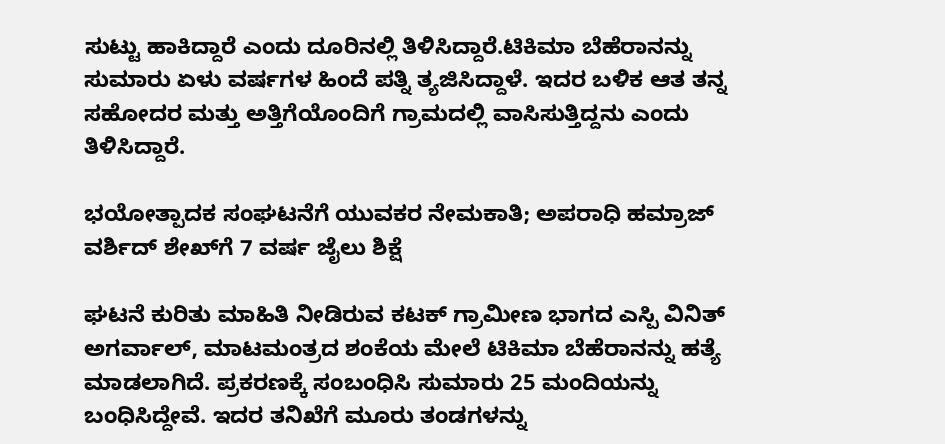ಸುಟ್ಟು ಹಾಕಿದ್ದಾರೆ ಎಂದು ದೂರಿನಲ್ಲಿ ತಿಳಿಸಿದ್ದಾರೆ.ಟಿಕಿಮಾ ಬೆಹೆರಾನನ್ನು ಸುಮಾರು ಏಳು ವರ್ಷಗಳ ಹಿಂದೆ ಪತ್ನಿ ತ್ಯಜಿಸಿದ್ದಾಳೆ. ಇದರ ಬಳಿಕ ಆತ ತನ್ನ ಸಹೋದರ ಮತ್ತು ಅತ್ತಿಗೆಯೊಂದಿಗೆ ಗ್ರಾಮದಲ್ಲಿ ವಾಸಿಸುತ್ತಿದ್ದನು ಎಂದು ತಿಳಿಸಿದ್ದಾರೆ.

ಭಯೋತ್ಪಾದಕ ಸಂಘಟನೆಗೆ ಯುವಕರ ನೇಮಕಾತಿ; ಅಪರಾಧಿ ಹಮ್ರಾಜ್ ವರ್ಶಿದ್ ಶೇಖ್‌ಗೆ 7 ವರ್ಷ ಜೈಲು ಶಿಕ್ಷೆ

ಘಟನೆ ಕುರಿತು ಮಾಹಿತಿ ನೀಡಿರುವ ಕಟಕ್ ಗ್ರಾಮೀಣ ಭಾಗದ ಎಸ್ಪಿ ವಿನಿತ್ ಅಗರ್ವಾಲ್, ಮಾಟಮಂತ್ರದ ಶಂಕೆಯ ಮೇಲೆ ಟಿಕಿಮಾ ಬೆಹೆರಾನನ್ನು ಹತ್ಯೆ ಮಾಡಲಾಗಿದೆ. ಪ್ರಕರಣಕ್ಕೆ ಸಂಬಂಧಿಸಿ ಸುಮಾರು 25 ಮಂದಿಯನ್ನು ಬಂಧಿಸಿದ್ದೇವೆ. ಇದರ ತನಿಖೆಗೆ ಮೂರು ತಂಡಗಳನ್ನು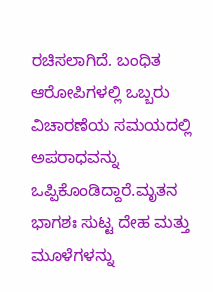ರಚಿಸಲಾಗಿದೆ. ಬಂಧಿತ ಆರೋಪಿಗಳಲ್ಲಿ ಒಬ್ಬರು ವಿಚಾರಣೆಯ ಸಮಯದಲ್ಲಿ ಅಪರಾಧವನ್ನು ಒಪ್ಪಿಕೊಂಡಿದ್ದಾರೆ.ಮೃತನ ಭಾಗಶಃ ಸುಟ್ಟ ದೇಹ ಮತ್ತು ಮೂಳೆಗಳನ್ನು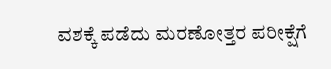ವಶಕ್ಕೆ ಪಡೆದು ಮರಣೋತ್ತರ ಪರೀಕ್ಷೆಗೆ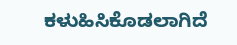ಕಳುಹಿಸಿಕೊಡಲಾಗಿದೆ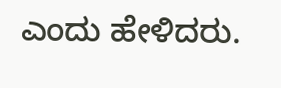ಎಂದು ಹೇಳಿದರು.